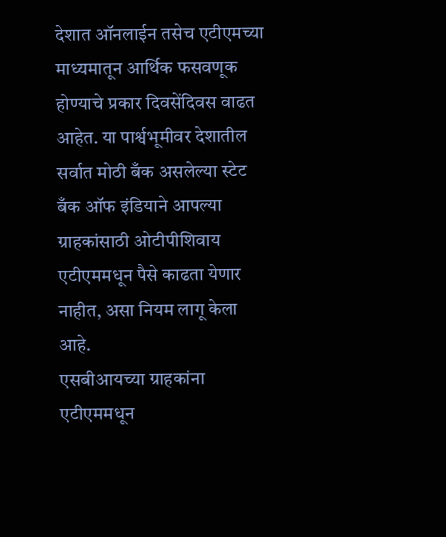देशात ऑनलाईन तसेच एटीएमच्या माध्यमातून आर्थिक फसवणूक होण्याचे प्रकार दिवसेंदिवस वाढत आहेत. या पार्श्वभूमीवर देशातील सर्वात मोठी बँक असलेल्या स्टेट बँक ऑफ इंडियाने आपल्या ग्राहकांसाठी ओटीपीशिवाय एटीएममधून पैसे काढता येणार नाहीत, असा नियम लागू केला आहे.
एसबीआयच्या ग्राहकांना एटीएममधून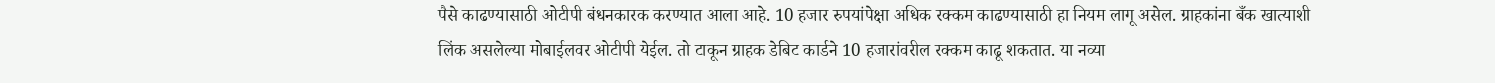पैसे काढण्यासाठी ओटीपी बंधनकारक करण्यात आला आहे. 10 हजार रुपयांपेक्षा अधिक रक्कम काढण्यासाठी हा नियम लागू असेल. ग्राहकांना बँक खात्याशी लिंक असलेल्या मोबाईलवर ओटीपी येईल. तो टाकून ग्राहक डेबिट कार्डने 10 हजारांवरील रक्कम काढू शकतात. या नव्या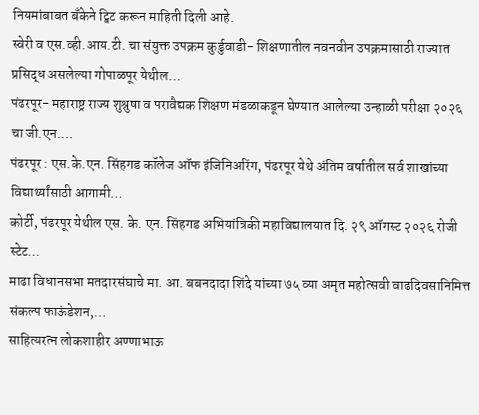नियमांबाबत बँकेने ट्विट करून माहिती दिली आहे.
स्वेरी व एस.व्ही.आय.टी. चा संयुक्त उपक्रम कुर्डुवाडी- शिक्षणातील नवनवीन उपक्रमासाठी राज्यात प्रसिद्ध असलेल्या गोपाळपूर येथील…
पंढरपूर- महाराष्ट्र राज्य शुश्रुषा व परावैद्यक शिक्षण मंडळाकडून घेण्यात आलेल्या उन्हाळी परीक्षा २०२६ चा जी.एन.…
पंढरपूर : एस.के.एन. सिंहगड कॉलेज ऑफ इंजिनिअरिंग, पंढरपूर येथे अंतिम वर्षातील सर्व शाखांच्या विद्यार्थ्यांसाठी आगामी…
कोर्टी, पंढरपूर येथील एस. के. एन. सिंहगड अभियांत्रिकी महाविद्यालयात दि. २९ ऑगस्ट २०२६ रोजी स्टेट…
माढा विधानसभा मतदारसंघाचे मा. आ. बबनदादा शिंदे यांच्या ७५ व्या अमृत महोत्सवी वाढदिवसानिमित्त संकल्प फाऊंडेशन,…
साहित्यरत्न लोकशाहीर अण्णाभाऊ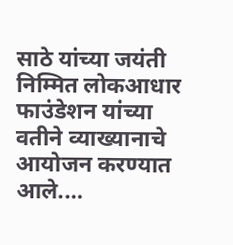साठे यांच्या जयंती निम्मित लोकआधार फाउंडेशन यांच्या वतीने व्याख्यानाचे आयोजन करण्यात आले.…